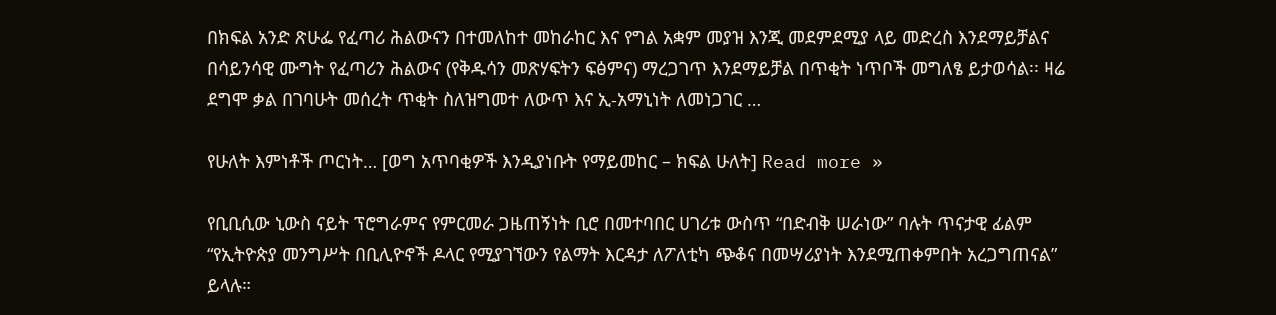በክፍል አንድ ጽሁፌ የፈጣሪ ሕልውናን በተመለከተ መከራከር እና የግል አቋም መያዝ እንጂ መደምደሚያ ላይ መድረስ እንደማይቻልና በሳይንሳዊ ሙግት የፈጣሪን ሕልውና (የቅዱሳን መጽሃፍትን ፍፅምና) ማረጋገጥ እንደማይቻል በጥቂት ነጥቦች መግለፄ ይታወሳል፡፡ ዛሬ ደግሞ ቃል በገባሁት መሰረት ጥቂት ስለዝግመተ ለውጥ እና ኢ-አማኒነት ለመነጋገር …

የሁለት እምነቶች ጦርነት… [ወግ አጥባቂዎች እንዲያነቡት የማይመከር – ክፍል ሁለት] Read more »

የቢቢሲው ኒውስ ናይት ፕሮግራምና የምርመራ ጋዜጠኝነት ቢሮ በመተባበር ሀገሪቱ ውስጥ “በድብቅ ሠራነው” ባሉት ጥናታዊ ፊልም “የኢትዮጵያ መንግሥት በቢሊዮኖች ዶላር የሚያገኘውን የልማት እርዳታ ለፖለቲካ ጭቆና በመሣሪያነት እንደሚጠቀምበት አረጋግጠናል” ይላሉ።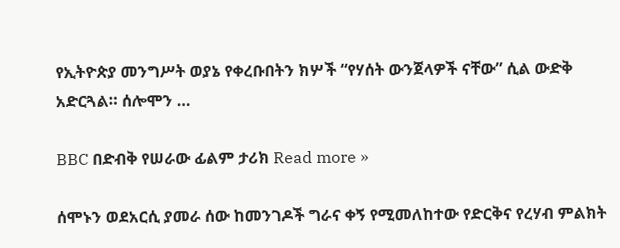የኢትዮጵያ መንግሥት ወያኔ የቀረቡበትን ክሦች “የሃሰት ውንጀላዎች ናቸው” ሲል ውድቅ አድርጓል። ሰሎሞን …

BBC በድብቅ የሠራው ፊልም ታሪክ Read more »

ሰሞኑን ወደአርሲ ያመራ ሰው ከመንገዶች ግራና ቀኝ የሚመለከተው የድርቅና የረሃብ ምልክት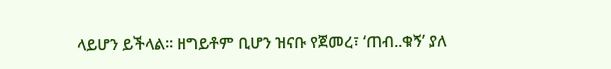ላይሆን ይችላል፡፡ ዘግይቶም ቢሆን ዝናቡ የጀመረ፣ ‘ጠብ..ቁኝ’ ያለ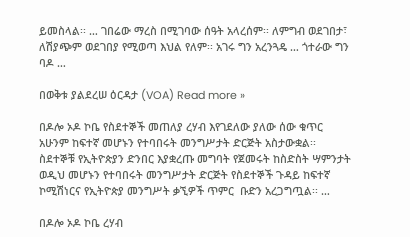ይመስላል፡፡ … ገበሬው ማረስ በሚገባው ሰዓት አላረሰም፡፡ ለምግብ ወደገበታ፣ ለሽያጭም ወደገበያ የሚወጣ እህል የለም፡፡ አገሩ ግን አረንጓዴ … ጎተራው ግን ባዶ …

በወቅቱ ያልደረሠ ዕርዳታ (VOA) Read more »

በዶሎ ኦዶ ኮቤ የስደተኞች መጠለያ ረሃብ እየገደለው ያለው ሰው ቁጥር አሁንም ከፍተኛ መሆኑን የተባበሩት መንግሥታት ድርጅት አስታውቋል፡፡ ስደተኞቹ የኢትዮጵያን ድንበር እያቋረጡ መግባት የጀመሩት ከስድስት ሣምንታት ወዲህ መሆኑን የተባበሩት መንግሥታት ድርጅት የስደተኞች ጉዳይ ከፍተኛ ኮሚሽነርና የኢትዮጵያ መንግሥት ቃኚዎች ጥምር  ቡድን አረጋግጧል፡፡ …

በዶሎ ኦዶ ኮቤ ረሃብ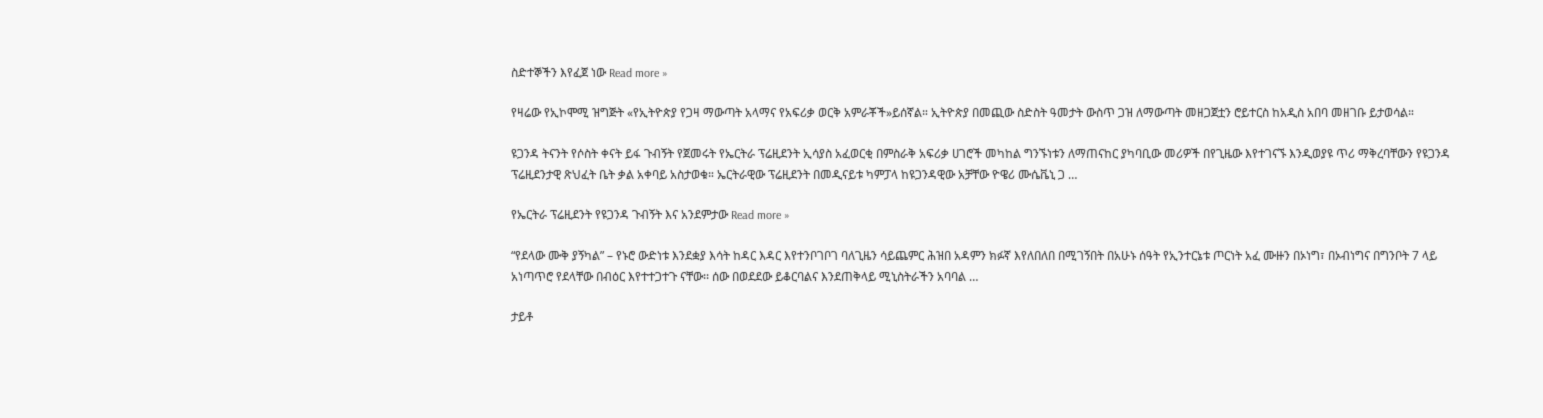ስድተኞችን እየፈጀ ነው Read more »

የዛሬው የኢኮሞሚ ዝግጅት «የኢትዮጵያ የጋዛ ማውጣት አላማና የአፍሪቃ ወርቅ አምራቾች»ይሰኛል። ኢትዮጵያ በመጪው ስድስት ዓመታት ውስጥ ጋዝ ለማውጣት መዘጋጀቷን ሮይተርስ ከአዲስ አበባ መዘገቡ ይታወሳል።

ዩጋንዳ ትናንት የሶስት ቀናት ይፋ ጉብኝት የጀመሩት የኤርትራ ፕሬዚደንት ኢሳያስ አፈወርቂ በምስራቅ አፍሪቃ ሀገሮች መካከል ግንኙነቱን ለማጠናከር ያካባቢው መሪዎች በየጊዜው እየተገናኙ እንዲወያዩ ጥሪ ማቅረባቸውን የዩጋንዳ ፕሬዚደንታዊ ጽህፈት ቤት ቃል አቀባይ አስታወቁ። ኤርትራዊው ፕሬዚደንት በመዲናይቱ ካምፓላ ከዩጋንዳዊው አቻቸው ዮዌሪ ሙሴቬኒ ጋ …

የኤርትራ ፕሬዚደንት የዩጋንዳ ጉብኝት እና አንደምታው Read more »

“የደላው ሙቅ ያኝካል” – የኑሮ ውድነቱ እንደቋያ እሳት ከዳር እዳር እየተንቦገቦገ ባለጊዜን ሳይጨምር ሕዝበ አዳምን ክፉኛ እየለበለበ በሚገኝበት በአሁኑ ሰዓት የኢንተርኔቱ ጦርነት አፈ ሙዙን በኦነግ፣ በኦብነግና በግንቦት 7 ላይ አነጣጥሮ የደላቸው በብዕር እየተተጋተጉ ናቸው፡፡ ሰው በወደደው ይቆርባልና እንደጠቅላይ ሚኒስትራችን አባባል …

ታይቶ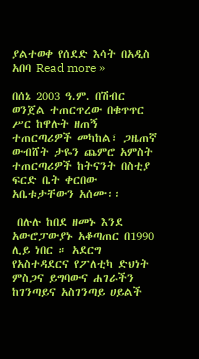ያልተወቀ የሰደድ እሳት በአዲስ አበባ Read more »

በሰኔ 2003 ዓ.ም. በሽብር ወንጀል ተጠርጥረው በቁጥጥር ሥር ከዋሉት ዘጠኝ ተጠርጣሪዎች መካከል፣ ጋዜጠኛ ውብሸት ታዬን ጨምሮ አምስት ተጠርጣሪዎች ከትናንት በስቲያ ፍርድ ቤት ቀርበው አቤቱታቸውን አሰሙ፡፡

 በሉሉ ከበደ ዘመኑ እንደ አውሮፓውያኑ አቆጣጠር በ1990 ሊይ ነበር ። አደርግ የአስተዳደርና የፖለቲካ ድህነት ምስጋና ይግባውና ሐገራችን ከገንጣይና አስገንጣይ ሀይልች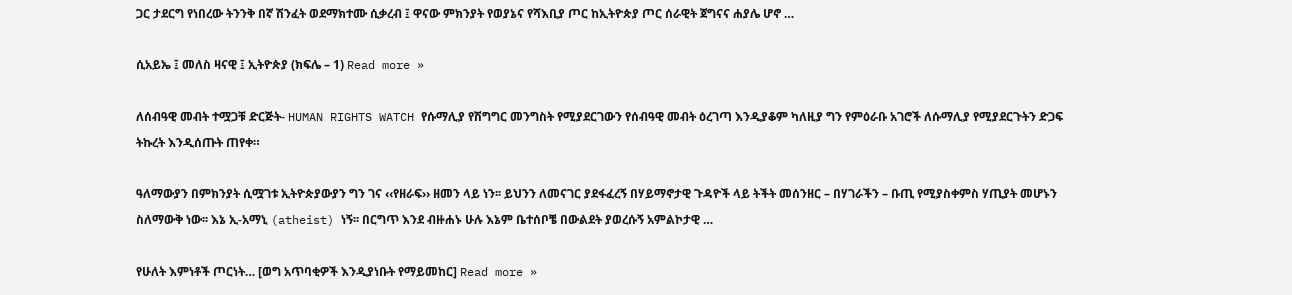ጋር ታደርግ የነበረው ትንንቅ በኛ ሽንፈት ወደማክተሙ ሲቃረብ ፤ ዋናው ምክንያት የወያኔና የሻእቢያ ጦር ከኢትዮጵያ ጦር ሰራዊት ጀግናና ሐያሌ ሆኖ …

ሲአይኤ ፤ መለስ ዛናዊ ፤ ኢትዮጵያ (ክፍሌ – 1) Read more »

ለሰብዓዊ መብት ተሟጋቹ ድርጅት- HUMAN RIGHTS WATCH የሱማሊያ የሽግግር መንግስት የሚያደርገውን የሰብዓዊ መብት ዕረገጣ እንዲያቆም ካለዚያ ግን የምዕራቡ አገሮች ለሱማሊያ የሚያደርጉትን ድጋፍ ትኩረት እንዲሰጡት ጠየቀ።

ዓለማውያን በምክንያት ሲሟገቱ ኢትዮጵያውያን ግን ገና ‹‹የዘራፍ›› ዘመን ላይ ነን፡፡ ይህንን ለመናገር ያደፋፈረኝ በሃይማኖታዊ ጉዳዮች ላይ ትችት መሰንዘር – በሃገራችን – ቡጢ የሚያስቀምስ ሃጢያት መሆኑን ስለማውቅ ነው፡፡ እኔ ኢ-አማኒ (atheist) ነኝ፡፡ በርግጥ እንደ ብዙሐኑ ሁሉ እኔም ቤተሰቦቼ በውልደት ያወረሱኝ አምልኮታዊ …

የሁለት እምነቶች ጦርነት… [ወግ አጥባቂዎች እንዲያነቡት የማይመከር] Read more »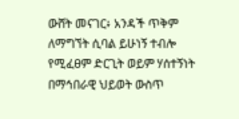ውሸት መናገር፥ አንዳች ጥቅም ለማግኘት ሲባል ይሁነኝ ተብሎ የሚፈፀም ድርጊት ወይም ሃሰተኝነት በማኅበራዊ ህይወት ውስጥ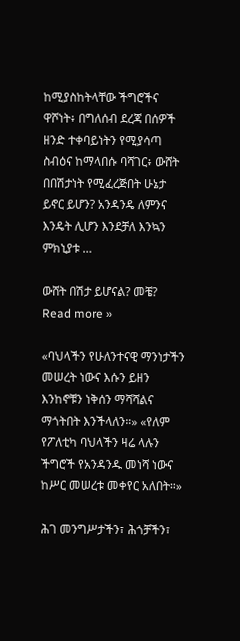ከሚያስከትላቸው ችግሮችና ዋሾነት፥ በግለሰብ ደረጃ በሰዎች ዘንድ ተቀባይነትን የሚያሳጣ ስብዕና ከማላበሱ ባሻገር፥ ውሸት በበሽታነት የሚፈረጅበት ሁኔታ ይኖር ይሆን? አንዳንዴ ለምንና እንዴት ሊሆን እንደቻለ እንኳን ምክኒያቱ …

ውሸት በሽታ ይሆናል? መቼ? Read more »

«ባህላችን የሁለንተናዊ ማንነታችን መሠረት ነውና እሱን ይዘን እንከኖቹን ነቅሰን ማሻሻልና ማጎትበት እንችላለን።» «የለም የፖለቲካ ባህላችን ዛሬ ላሉን ችግሮች የአንዳንዱ መነሻ ነውና ከሥር መሠረቱ መቀየር አለበት።»

ሕገ መንግሥታችን፣ ሕጎቻችን፣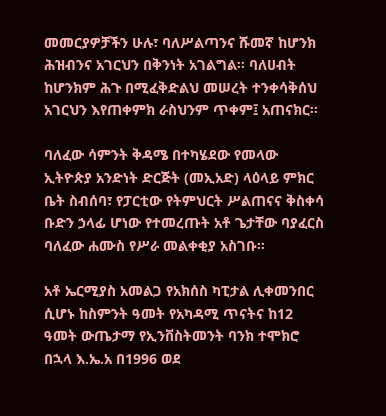መመርያዎቻችን ሁሉ፣ ባለሥልጣንና ሹመኛ ከሆንክ ሕዝብንና አገርህን በቅንነት አገልግል፡፡ ባለሀብት ከሆንክም ሕጉ በሚፈቅድልህ መሠረት ተንቀሳቅሰህ አገርህን እየጠቀምክ ራስህንም ጥቀም፤ አጠናክር፡፡

ባለፈው ሳምንት ቅዳሜ በተካሄደው የመላው ኢትዮጵያ አንድነት ድርጅት (መኢአድ) ላዕላይ ምክር ቤት ስብሰባ፣ የፓርቲው የትምህርት ሥልጠናና ቅስቀሳ ቡድን ኃላፊ ሆነው የተመረጡት አቶ ጌታቸው ባያፈርስ ባለፈው ሐሙስ የሥራ መልቀቂያ አስገቡ፡፡

አቶ ኤርሚያስ አመልጋ የአክሰስ ካፒታል ሊቀመንበር ሲሆኑ ከስምንት ዓመት የአካዳሚ ጥናትና ከ12 ዓመት ውጤታማ የኢንቨስትመንት ባንክ ተሞክሮ በኋላ እ.ኤ.አ በ1996 ወደ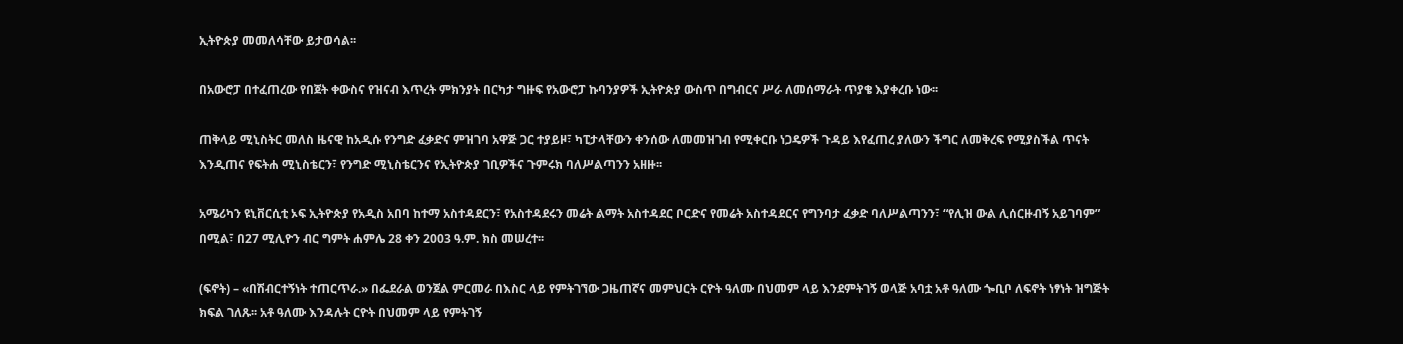ኢትዮጵያ መመለሳቸው ይታወሳል፡፡

በአውሮፓ በተፈጠረው የበጀት ቀውስና የዝናብ እጥረት ምክንያት በርካታ ግዙፍ የአውሮፓ ኩባንያዎች ኢትዮጵያ ውስጥ በግብርና ሥራ ለመሰማራት ጥያቄ እያቀረቡ ነው፡፡

ጠቅላይ ሚኒስትር መለስ ዜናዊ ከአዲሱ የንግድ ፈቃድና ምዝገባ አዋጅ ጋር ተያይዞ፣ ካፒታላቸውን ቀንሰው ለመመዝገብ የሚቀርቡ ነጋዴዎች ጉዳይ እየፈጠረ ያለውን ችግር ለመቅረፍ የሚያስችል ጥናት እንዲጠና የፍትሐ ሚኒስቴርን፣ የንግድ ሚኒስቴርንና የኢትዮጵያ ገቢዎችና ጉምሩክ ባለሥልጣንን አዘዙ፡፡

አሜሪካን ዩኒቨርሲቲ ኦፍ ኢትዮጵያ የአዲስ አበባ ከተማ አስተዳደርን፣ የአስተዳደሩን መሬት ልማት አስተዳደር ቦርድና የመሬት አስተዳደርና የግንባታ ፈቃድ ባለሥልጣንን፣ “የሊዝ ውል ሊሰርዙብኝ አይገባም” በሚል፣ በ27 ሚሊዮን ብር ግምት ሐምሌ 28 ቀን 2003 ዓ.ም. ክስ መሠረተ፡፡

(ፍኖት) – «በሽብርተኝነት ተጠርጥራ.» በፌደራል ወንጀል ምርመራ በእስር ላይ የምትገኘው ጋዜጠኛና መምህርት ርዮት ዓለሙ በህመም ላይ እንደምትገኝ ወላጅ አባቷ አቶ ዓለሙ ጐቢቦ ለፍኖት ነፃነት ዝግጅት ክፍል ገለጹ፡፡ አቶ ዓለሙ እንዳሉት ርዮት በህመም ላይ የምትገኝ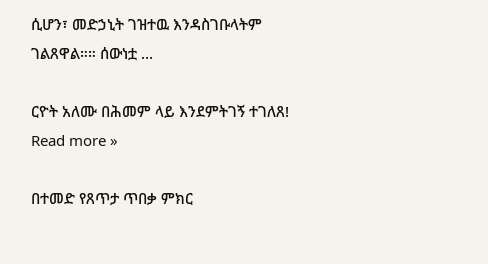ሲሆን፣ መድኃኒት ገዝተዉ እንዳስገቡላትም ገልጸዋል።። ሰውነቷ …

ርዮት አለሙ በሕመም ላይ እንደምትገኝ ተገለጸ! Read more »

በተመድ የጸጥታ ጥበቃ ምክር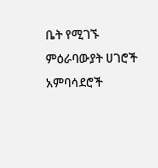ቤት የሚገኙ ምዕራባውያት ሀገሮች አምባሳደሮች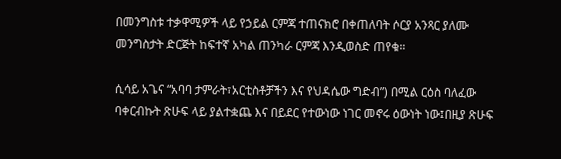በመንግስቱ ተቃዋሚዎች ላይ የኃይል ርምጃ ተጠናክሮ በቀጠለባት ሶርያ አንጻር ያለሙ መንግስታት ድርጅት ከፍተኛ አካል ጠንካራ ርምጃ እንዲወስድ ጠየቁ።

ሲሳይ አጌና “አባባ ታምራት፣አርቲስቶቻችን እና የህዳሴው ግድብ”) በሚል ርዕስ ባለፈው ባቀርብኩት ጽሁፍ ላይ ያልተቋጨ እና በይደር የተውነው ነገር መኖሩ ዕውነት ነው፤በዚያ ጽሁፍ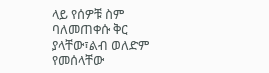ላይ የሰዎቹ ስም ባለመጠቀሱ ቅር ያላቸው፣ልብ ወለድም የመሰላቸው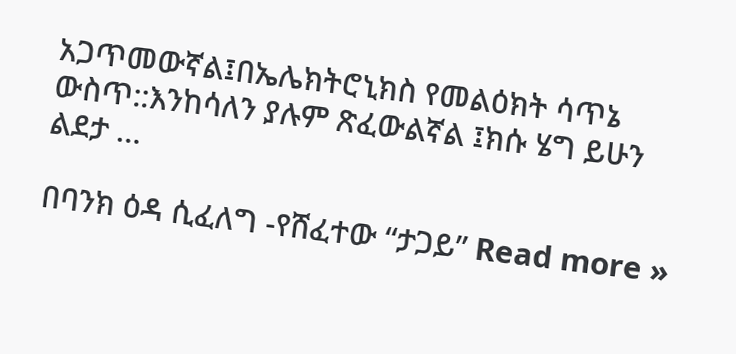አጋጥመውኛል፤በኤሌክትሮኒክስ የመልዕክት ሳጥኔ ውስጥ::እንከሳለን ያሉም ጽፈውልኛል ፤ክሱ ሄግ ይሁን ልደታ …

በባንክ ዕዳ ሲፈለግ -የሸፈተው “ታጋይ” Read more »